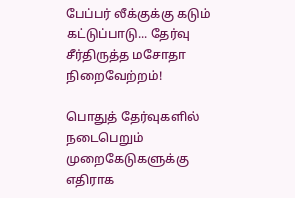பேப்பர் லீக்குக்கு கடும் கட்டுப்பாடு... தேர்வு சீர்திருத்த மசோதா நிறைவேற்றம்!

பொதுத் தேர்வுகளில் நடைபெறும் முறைகேடுகளுக்கு எதிராக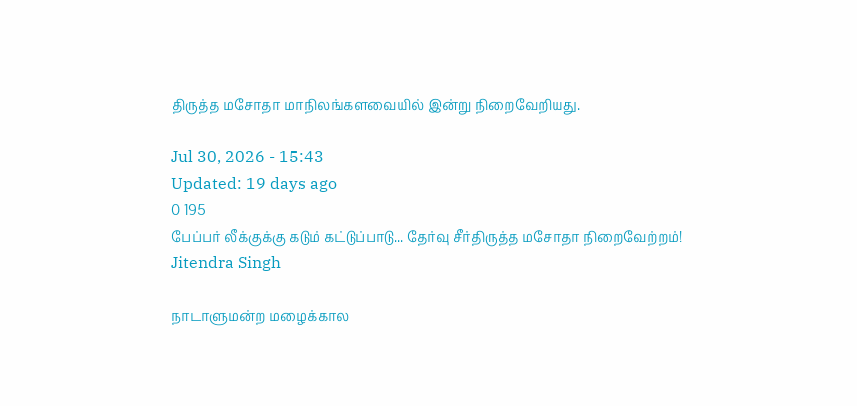திருத்த மசோதா மாநிலங்களவையில் இன்று நிறைவேறியது.

Jul 30, 2026 - 15:43
Updated: 19 days ago
0 195
பேப்பர் லீக்குக்கு கடும் கட்டுப்பாடு... தேர்வு சீர்திருத்த மசோதா நிறைவேற்றம்!
Jitendra Singh

நாடாளுமன்ற மழைக்கால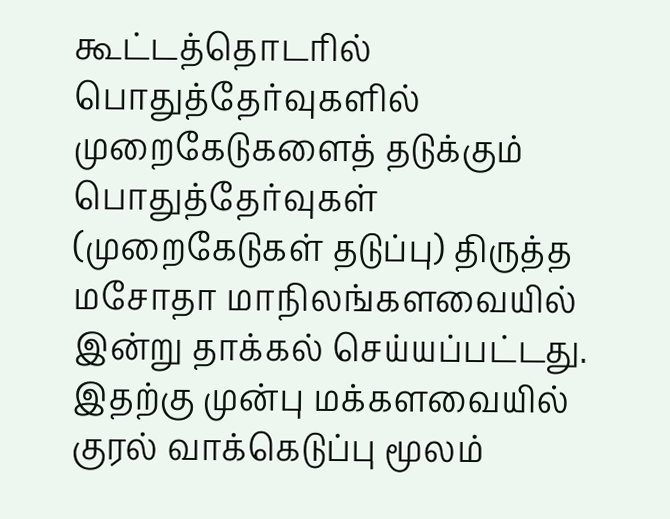கூட்டத்தொடரில் பொதுத்தேர்வுகளில் முறைகேடுகளைத் தடுக்கும் பொதுத்தேர்வுகள் (முறைகேடுகள் தடுப்பு) திருத்த மசோதா மாநிலங்களவையில் இன்று தாக்கல் செய்யப்பட்டது. இதற்கு முன்பு மக்களவையில் குரல் வாக்கெடுப்பு மூலம்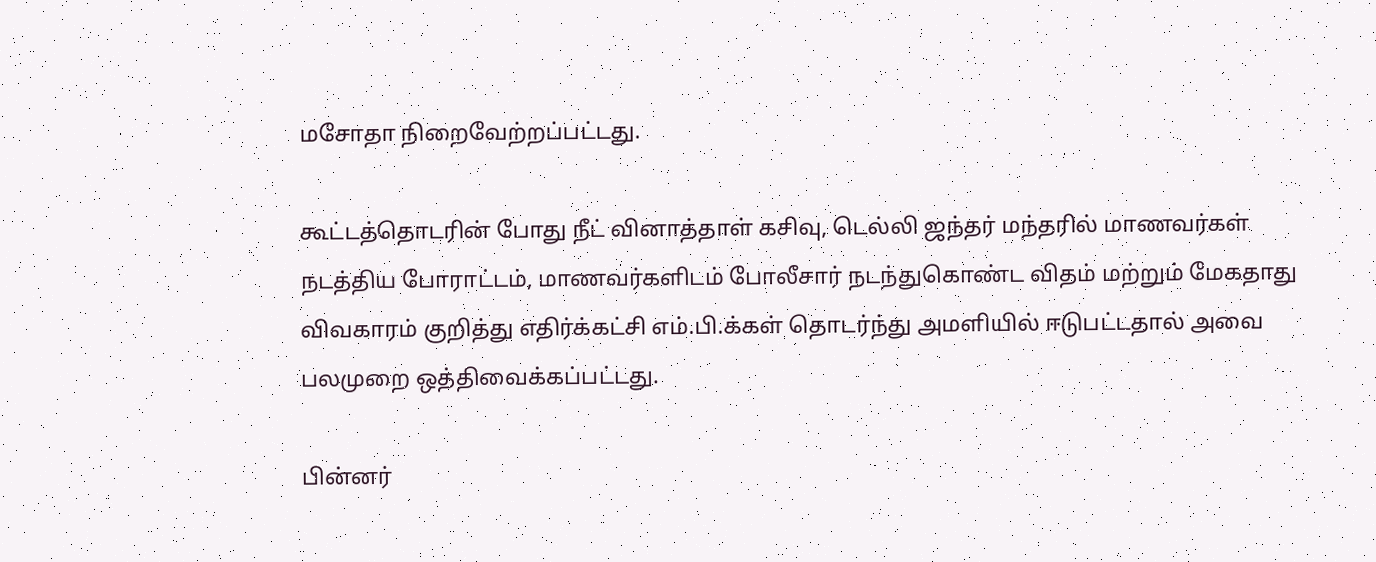மசோதா நிறைவேற்றப்பட்டது.

கூட்டத்தொடரின் போது நீட் வினாத்தாள் கசிவு, டெல்லி ஜந்தர் மந்தரில் மாணவர்கள் நடத்திய போராட்டம், மாணவர்களிடம் போலீசார் நடந்துகொண்ட விதம் மற்றும் மேகதாது விவகாரம் குறித்து எதிர்க்கட்சி எம்.பி.க்கள் தொடர்ந்து அமளியில் ஈடுபட்டதால் அவை பலமுறை ஒத்திவைக்கப்பட்டது.

பின்னர்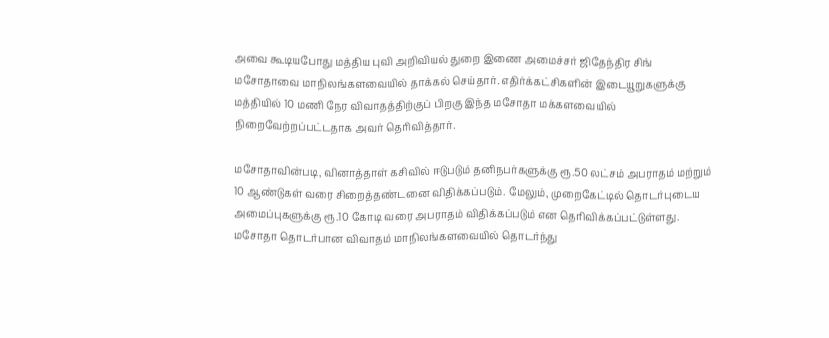அவை கூடியபோது மத்திய புவி அறிவியல் துறை இணை அமைச்சர் ஜிதேந்திர சிங் மசோதாவை மாநிலங்களவையில் தாக்கல் செய்தார். எதிர்க்கட்சிகளின் இடையூறுகளுக்கு மத்தியில் 10 மணி நேர விவாதத்திற்குப் பிறகு இந்த மசோதா மக்களவையில் நிறைவேற்றப்பட்டதாக அவர் தெரிவித்தார்.

மசோதாவின்படி, வினாத்தாள் கசிவில் ஈடுபடும் தனிநபர்களுக்கு ரூ.50 லட்சம் அபராதம் மற்றும் 10 ஆண்டுகள் வரை சிறைத்தண்டனை விதிக்கப்படும். மேலும், முறைகேட்டில் தொடர்புடைய அமைப்புகளுக்கு ரூ.10 கோடி வரை அபராதம் விதிக்கப்படும் என தெரிவிக்கப்பட்டுள்ளது. மசோதா தொடர்பான விவாதம் மாநிலங்களவையில் தொடர்ந்து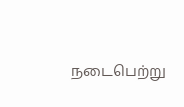நடைபெற்று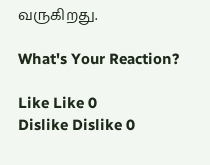வருகிறது.

What's Your Reaction?

Like Like 0
Dislike Dislike 0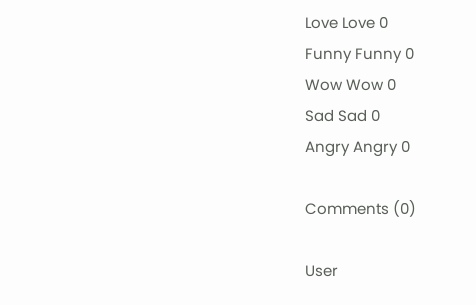Love Love 0
Funny Funny 0
Wow Wow 0
Sad Sad 0
Angry Angry 0

Comments (0)

User